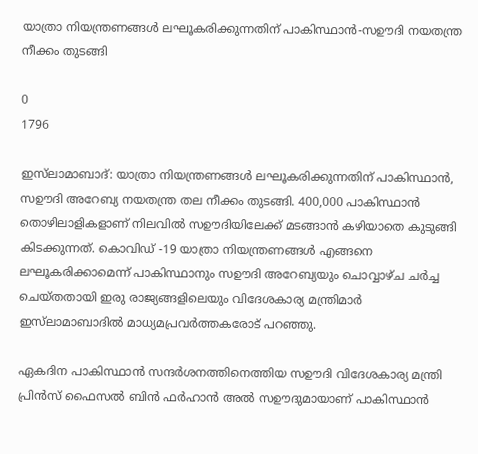യാത്രാ നിയന്ത്രണങ്ങൾ ലഘൂകരിക്കുന്നതിന് പാകിസ്ഥാൻ-സഊദി നയതന്ത്ര നീക്കം തുടങ്ങി

0
1796

ഇസ്‌ലാമാബാദ്: യാത്രാ നിയന്ത്രണങ്ങൾ ലഘൂകരിക്കുന്നതിന് പാകിസ്ഥാൻ, സഊദി അറേബ്യ നയതന്ത്ര തല നീക്കം തുടങ്ങി. 400,000 പാകിസ്ഥാൻ തൊഴിലാളികളാണ് നിലവിൽ സഊദിയിലേക്ക് മടങ്ങാൻ കഴിയാതെ കുടുങ്ങി കിടക്കുന്നത്. കൊവിഡ് -19 യാത്രാ നിയന്ത്രണങ്ങൾ എങ്ങനെ ലഘൂകരിക്കാമെന്ന് പാകിസ്ഥാനും സഊദി അറേബ്യയും ചൊവ്വാഴ്ച ചർച്ച ചെയ്തതായി ഇരു രാജ്യങ്ങളിലെയും വിദേശകാര്യ മന്ത്രിമാർ ഇസ്‌ലാമാബാദിൽ മാധ്യമപ്രവർത്തകരോട് പറഞ്ഞു.

ഏകദിന പാകിസ്ഥാൻ സന്ദർശനത്തിനെത്തിയ സഊദി വിദേശകാര്യ മന്ത്രി പ്രിൻസ് ഫൈസൽ ബിൻ ഫർഹാൻ അൽ സഊദുമായാണ് പാകിസ്ഥാൻ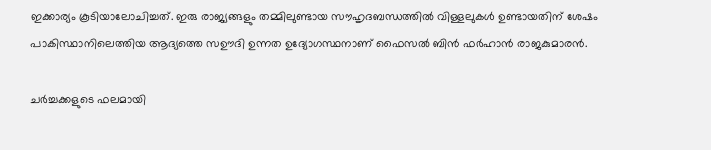ഇക്കാര്യം കൂടിയാലോചിച്ചത്. ഇരു രാജ്യങ്ങളും തമ്മിലുണ്ടായ സൗഹൃദബന്ധത്തിൽ വിള്ളലുകൾ ഉണ്ടായതിന് ശേഷം പാകിസ്ഥാനിലെത്തിയ ആദ്യത്തെ സഊദി ഉന്നത ഉദ്യോഗസ്ഥനാണ് ഫൈസൽ ബിൻ ഫർഹാൻ രാജകുമാരൻ.

ചർച്ചക്കളുടെ ഫലമായി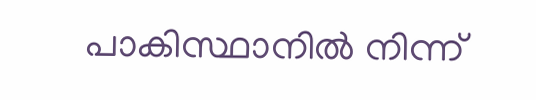പാകിസ്ഥാനിൽ നിന്ന്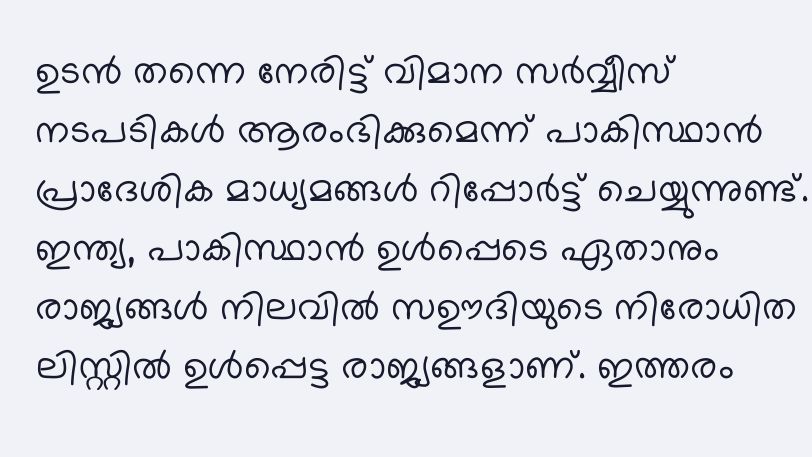ഉടൻ തന്നെ നേരിട്ട് വിമാന സർവ്വീസ് നടപടികൾ ആരംഭിക്കുമെന്ന് പാകിസ്ഥാൻ പ്രാദേശിക മാധ്യമങ്ങൾ റിപ്പോർട്ട് ചെയ്യുന്നുണ്ട്. ഇന്ത്യ, പാകിസ്ഥാൻ ഉൾപ്പെടെ ഏതാനും രാജ്യങ്ങൾ നിലവിൽ സഊദിയുടെ നിരോധിത ലിസ്റ്റിൽ ഉൾപ്പെട്ട രാജ്യങ്ങളാണ്. ഇത്തരം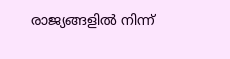രാജ്യങ്ങളിൽ നിന്ന്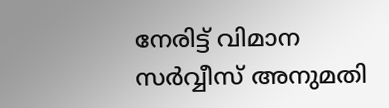നേരിട്ട് വിമാന സർവ്വീസ് അനുമതി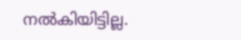നൽകിയിട്ടില്ല.